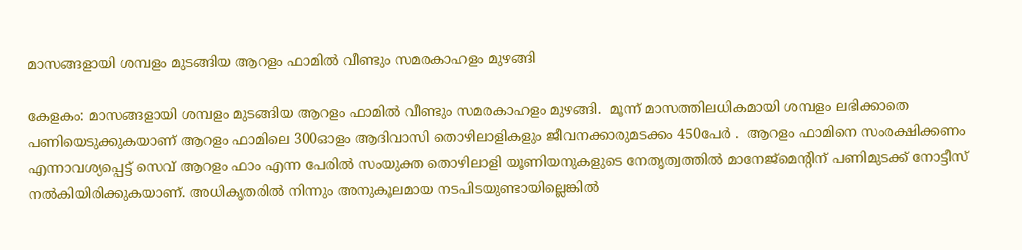മാസങ്ങളായി ശമ്പളം മുടങ്ങിയ ആറളം ഫാമിൽ വീണ്ടും സമരകാഹളം മുഴങ്ങി

കേളകം: മാസങ്ങളായി ശമ്പളം മുടങ്ങിയ ആറളം ഫാമിൽ വീണ്ടും സമരകാഹളം മുഴങ്ങി.  മൂന്ന് മാസത്തിലധികമായി ശമ്പളം ലഭിക്കാതെ പണിയെടുക്കുകയാണ് ആറളം ഫാമിലെ 300ഓളം ആദിവാസി തൊഴിലാളികളും ജീവനക്കാരുമടക്കം 450പേര്‍ .  ആറളം ഫാമിനെ സംരക്ഷിക്കണം എന്നാവശ്യപ്പെട്ട് സെവ് ആറളം ഫാം എന്ന പേരില്‍ സംയുക്ത തൊഴിലാളി യൂണിയനുകളുടെ നേതൃത്വത്തില്‍ മാനേജ്‌മെന്റിന് പണിമുടക്ക് നോട്ടീസ് നല്‍കിയിരിക്കുകയാണ്. അധികൃതരില്‍ നിന്നും അനുകൂലമായ നടപിടയുണ്ടായില്ലെങ്കില്‍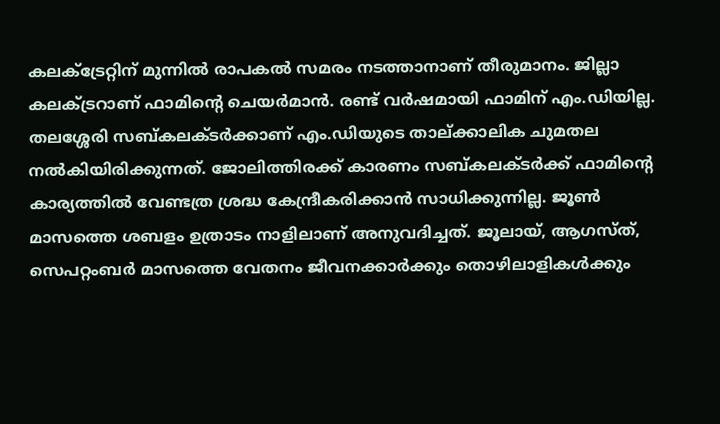കലക്ട്രേറ്റിന് മുന്നില്‍ രാപകല്‍ സമരം നടത്താനാണ് തീരുമാനം. ജില്ലാ കലക്ട്രറാണ് ഫാമിന്റെ ചെയര്‍മാന്‍. രണ്ട് വര്‍ഷമായി ഫാമിന് എം.ഡിയില്ല. തലശ്ശേരി സബ്കലക്ടര്‍ക്കാണ് എം.ഡിയുടെ താല്ക്കാലിക ചുമതല നല്‍കിയിരിക്കുന്നത്. ജോലിത്തിരക്ക് കാരണം സബ്കലക്ടര്‍ക്ക് ഫാമിന്റെ കാര്യത്തില്‍ വേണ്ടത്ര ശ്രദ്ധ കേന്ദ്രീകരിക്കാന്‍ സാധിക്കുന്നില്ല. ജൂണ്‍ മാസത്തെ ശബളം ഉത്രാടം നാളിലാണ് അനുവദിച്ചത്. ജൂലായ്, ആഗസ്ത്, സെപറ്റംബര്‍ മാസത്തെ വേതനം ജീവനക്കാര്‍ക്കും തൊഴിലാളികള്‍ക്കും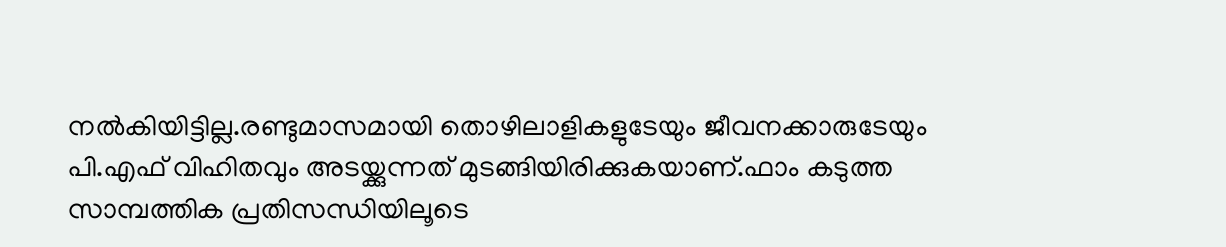നല്‍കിയിട്ടില്ല.രണ്ടുമാസമായി തൊഴിലാളികളുടേയും ജീവനക്കാരുടേയും പി.എഫ് വിഹിതവും അടയ്ക്കുന്നത് മുടങ്ങിയിരിക്കുകയാണ്.ഫാം കടുത്ത സാമ്പത്തിക പ്രതിസന്ധിയിലൂടെ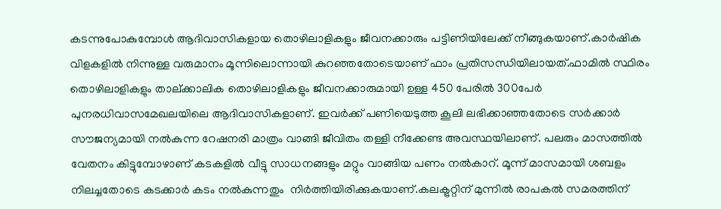കടന്നുപോകുമ്പോള്‍ ആദിവാസികളായ തൊഴിലാളികളും ജീവനക്കാരും പട്ടിണിയിലേക്ക് നീങ്ങുകയാണ്.കാര്‍ഷിക വിളകളില്‍ നിന്നുള്ള വരുമാനം മൂന്നിലൊന്നായി കുറഞ്ഞതോടെയാണ് ഫാം പ്രതിസന്ധിയിലായത്.ഫാമില്‍ സ്ഥിരം തൊഴിലാളികളും താല്ക്കാലിക തൊഴിലാളികളും ജീവനക്കാരുമായി ഉള്ള 450 പേരില്‍ 300പേര്‍  പുനരധിവാസമേഖലയിലെ ആദിവാസികളാണ്. ഇവര്‍ക്ക് പണിയെടുത്ത കൂലി ലഭിക്കാഞ്ഞതോടെ സര്‍ക്കാര്‍ സൗജന്യമായി നല്‍കുന്ന റേഷനരി മാത്രം വാങ്ങി ജീവിതം തള്ളി നീക്കേണ്ട അവസ്ഥയിലാണ്. പലരും മാസത്തില്‍ വേതനം കിട്ടുമ്പോഴാണ് കടകളില്‍ വീട്ടു സാധനങ്ങളും മറ്റും വാങ്ങിയ പണം നല്‍കാറ്. മൂന്ന് മാസമായി ശബളം നിലച്ചതോടെ കടക്കാര്‍ കടം നല്‍കുന്നതും  നിര്‍ത്തിയിരിക്കുകയാണ്.കലക്ട്രറ്റിന് മുന്നില്‍ രാപകല്‍ സമരത്തിന്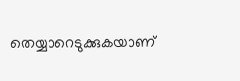തെയ്യാറെടുക്കുകയാണ്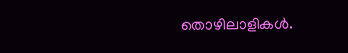തൊഴിലാളികള്‍.